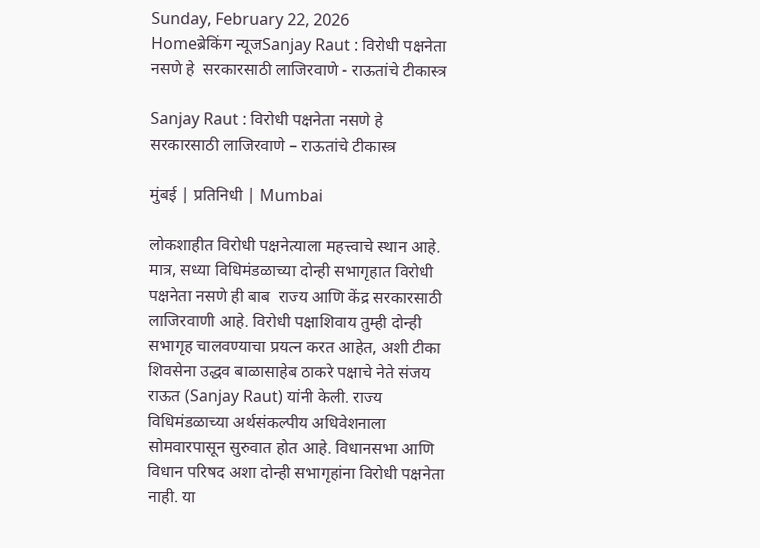Sunday, February 22, 2026
Homeब्रेकिंग न्यूजSanjay Raut : विरोधी पक्षनेता नसणे हे  सरकारसाठी लाजिरवाणे - राऊतांचे टीकास्त्र

Sanjay Raut : विरोधी पक्षनेता नसणे हे  सरकारसाठी लाजिरवाणे – राऊतांचे टीकास्त्र

मुंबई | प्रतिनिधी | Mumbai

लोकशाहीत विरोधी पक्षनेत्याला महत्त्वाचे स्थान आहे. मात्र, सध्या विधिमंडळाच्या दोन्ही सभागृहात विरोधी पक्षनेता नसणे ही बाब  राज्य आणि केंद्र सरकारसाठी लाजिरवाणी आहे. विरोधी पक्षाशिवाय तुम्ही दोन्ही सभागृह चालवण्याचा प्रयत्न करत आहेत, अशी टीका शिवसेना उद्धव बाळासाहेब ठाकरे पक्षाचे नेते संजय राऊत (Sanjay Raut) यांनी केली. राज्य विधिमंडळाच्या अर्थसंकल्पीय अधिवेशनाला सोमवारपासून सुरुवात होत आहे. विधानसभा आणि विधान परिषद अशा दोन्ही सभागृहांना विरोधी पक्षनेता नाही. या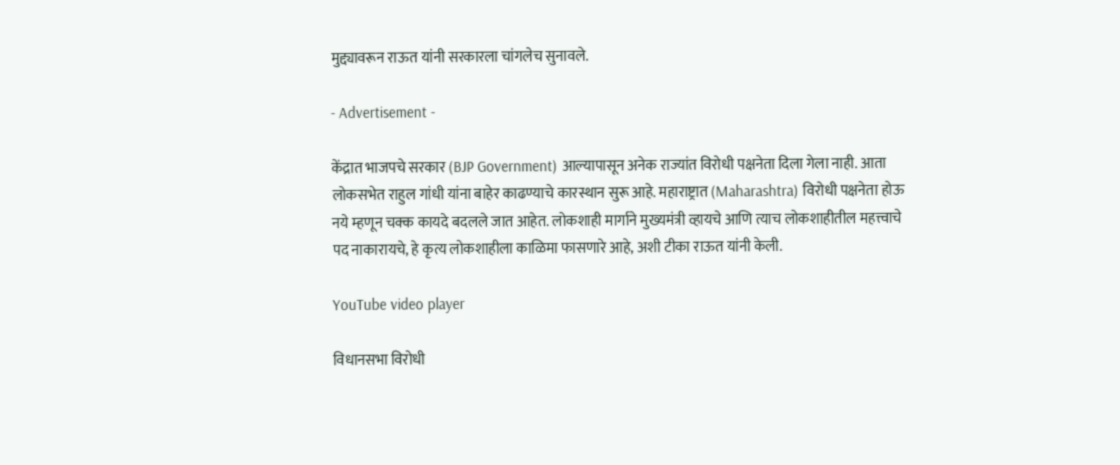मुद्द्यावरून राऊत यांनी सरकारला चांगलेच सुनावले.

- Advertisement -

केंद्रात भाजपचे सरकार (BJP Government) आल्यापासून अनेक राज्यांत विरोधी पक्षनेता दिला गेला नाही. आता लोकसभेत राहुल गांधी यांना बाहेर काढण्याचे कारस्थान सुरू आहे. महाराष्ट्रात (Maharashtra) विरोधी पक्षनेता होऊ नये म्हणून चक्क कायदे बदलले जात आहेत. लोकशाही मार्गाने मुख्यमंत्री व्हायचे आणि त्याच लोकशाहीतील महत्त्वाचे पद नाकारायचे, हे कृत्य लोकशाहीला काळिमा फासणारे आहे, अशी टीका राऊत यांनी केली.

YouTube video player

विधानसभा विरोधी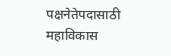पक्षनेतेपदासाठी महाविकास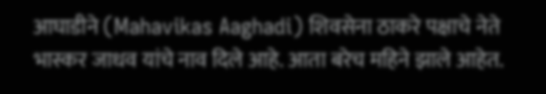आघाडीने (Mahavikas Aaghadi) शिवसेना ठाकरे पक्षाचे नेते  भास्कर जाधव यांचे नाव दिले आहे. आता बरेच महिने झाले आहेत.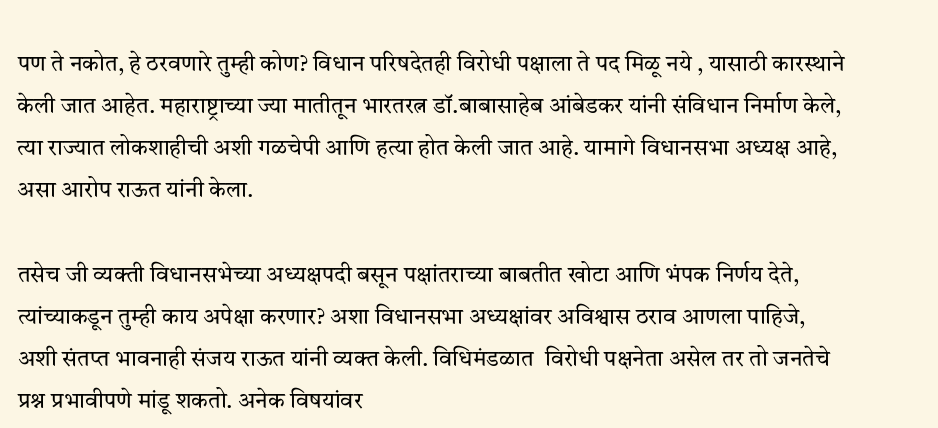पण ते नकोत, हे ठरवणारे तुम्ही कोण? विधान परिषदेतही विरोधी पक्षाला ते पद मिळू नये , यासाठी कारस्थाने केली जात आहेत. महाराष्ट्राच्या ज्या मातीतून भारतरत्न डॉ.बाबासाहेब आंबेडकर यांनी संविधान निर्माण केले, त्या राज्यात लोकशाहीची अशी गळचेपी आणि हत्या होत केली जात आहे. यामागे विधानसभा अध्यक्ष आहे, असा आरोप राऊत यांनी केला.

तसेच जी व्यक्ती विधानसभेच्या अध्यक्षपदी बसून पक्षांतराच्या बाबतीत खोटा आणि भंपक निर्णय देते, त्यांच्याकडून तुम्ही काय अपेक्षा करणार? अशा विधानसभा अध्यक्षांवर अविश्वास ठराव आणला पाहिजे, अशी संतप्त भावनाही संजय राऊत यांनी व्यक्त केली. विधिमंडळात  विरोधी पक्षनेता असेल तर तो जनतेचे प्रश्न प्रभावीपणे मांडू शकतो. अनेक विषयांवर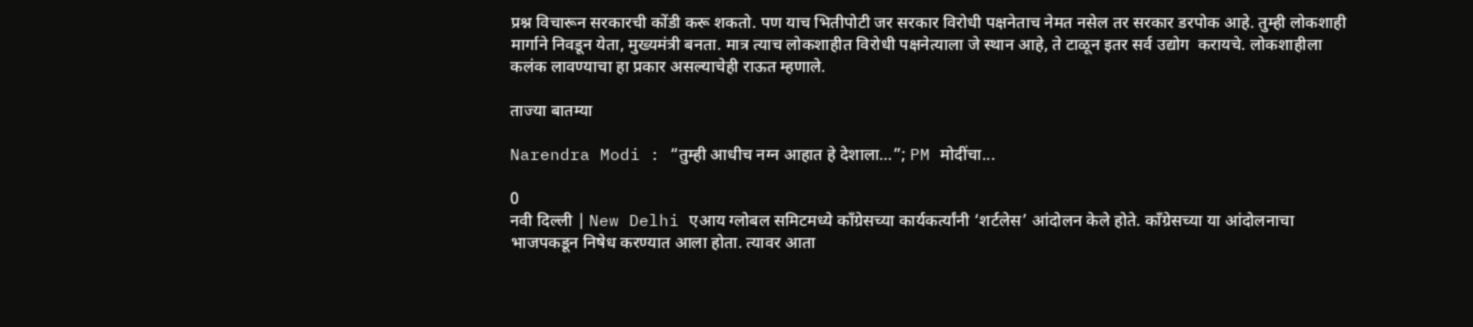प्रश्न विचारून सरकारची कोंडी करू शकतो. पण याच भितीपोटी जर सरकार विरोधी पक्षनेताच नेमत नसेल तर सरकार डरपोक आहे. तुम्ही लोकशाही मार्गाने निवडून येता, मुख्यमंत्री बनता. मात्र त्याच लोकशाहीत विरोधी पक्षनेत्याला जे स्थान आहे, ते टाळून इतर सर्व उद्योग  करायचे. लोकशाहीला कलंक लावण्याचा हा प्रकार असल्याचेही राऊत म्हणाले.

ताज्या बातम्या

Narendra Modi : “तुम्ही आधीच नग्न आहात हे देशाला…”; PM मोदींचा...

0
नवी दिल्ली | New Delhi एआय ग्लोबल समिटमध्ये काँग्रेसच्या कार्यकर्त्यांनी ‘शर्टलेस’ आंदोलन केले होते. काँग्रेसच्या या आंदोलनाचा भाजपकडून निषेध करण्यात आला होता. त्यावर आता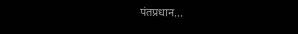पंतप्रधान...